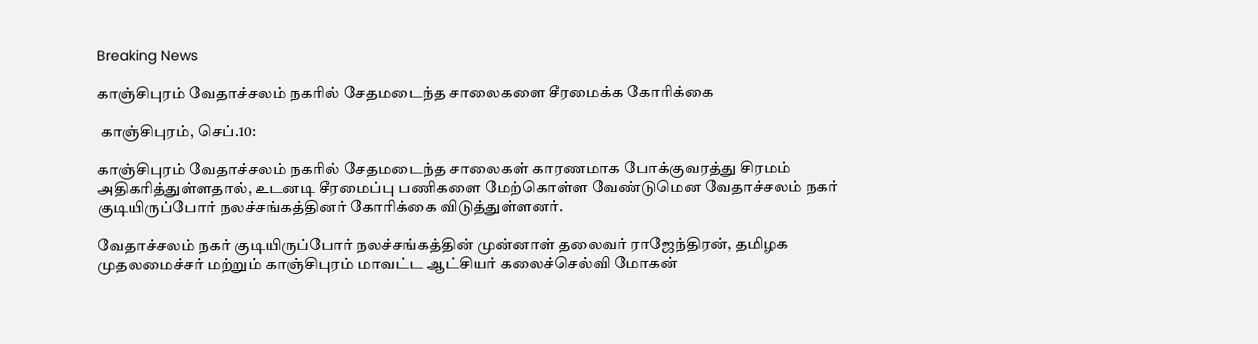Breaking News

காஞ்சிபுரம் வேதாச்சலம் நகரில் சேதமடைந்த சாலைகளை சீரமைக்க கோரிக்கை

 காஞ்சிபுரம், செப்.10:

காஞ்சிபுரம் வேதாச்சலம் நகரில் சேதமடைந்த சாலைகள் காரணமாக போக்குவரத்து சிரமம் அதிகரித்துள்ளதால், உடனடி சீரமைப்பு பணிகளை மேற்கொள்ள வேண்டுமென வேதாச்சலம் நகர் குடியிருப்போர் நலச்சங்கத்தினர் கோரிக்கை விடுத்துள்ளனர்.

வேதாச்சலம் நகர் குடியிருப்போர் நலச்சங்கத்தின் முன்னாள் தலைவர் ராஜேந்திரன், தமிழக முதலமைச்சர் மற்றும் காஞ்சிபுரம் மாவட்ட ஆட்சியர் கலைச்செல்வி மோகன்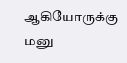ஆகியோருக்கு மனு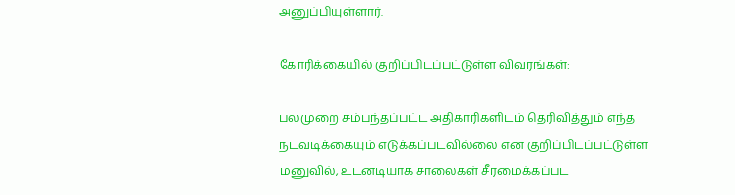அனுப்பியுள்ளார்.

கோரிக்கையில் குறிப்பிடப்பட்டுள்ள விவரங்கள்:

பலமுறை சம்பந்தப்பட்ட அதிகாரிகளிடம் தெரிவித்தும் எந்த நடவடிக்கையும் எடுக்கப்படவில்லை என குறிப்பிடப்பட்டுள்ள மனுவில், உடனடியாக சாலைகள் சீரமைக்கப்பட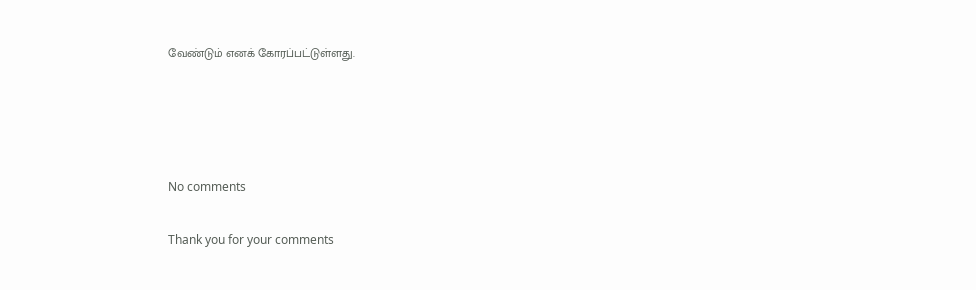வேண்டும் எனக் கோரப்பட்டுள்ளது.




No comments

Thank you for your comments